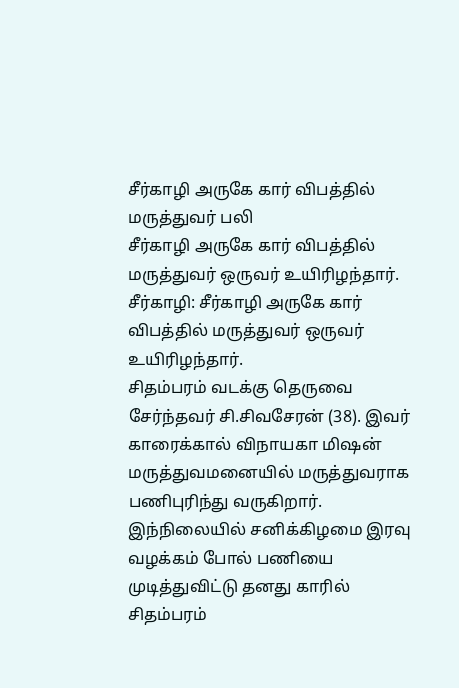சீர்காழி அருகே கார் விபத்தில் மருத்துவர் பலி
சீர்காழி அருகே கார் விபத்தில் மருத்துவர் ஒருவர் உயிரிழந்தார்.
சீர்காழி: சீர்காழி அருகே கார் விபத்தில் மருத்துவர் ஒருவர் உயிரிழந்தார்.
சிதம்பரம் வடக்கு தெருவை சேர்ந்தவர் சி.சிவசேரன் (38). இவர் காரைக்கால் விநாயகா மிஷன் மருத்துவமனையில் மருத்துவராக பணிபுரிந்து வருகிறார்.
இந்நிலையில் சனிக்கிழமை இரவு வழக்கம் போல் பணியை முடித்துவிட்டு தனது காரில் சிதம்பரம்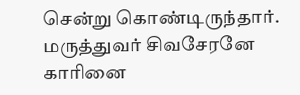சென்று கொண்டிருந்தார். மருத்துவர் சிவசேரனே காரினை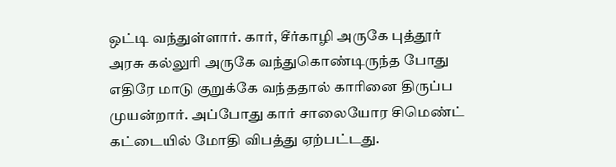ஒட்டி வந்துள்ளார். கார், சீர்காழி அருகே புத்தூர் அரசு கல்லுரி அருகே வந்துகொண்டிருந்த போது எதிரே மாடு குறுக்கே வந்ததால் காரினை திருப்ப முயன்றார். அப்போது கார் சாலையோர சிமெண்ட் கட்டையில் மோதி விபத்து ஏற்பட்டது.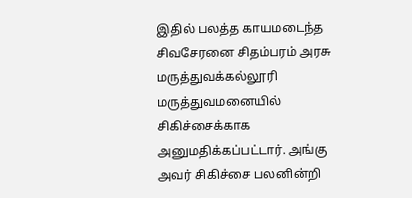இதில் பலத்த காயமடைந்த சிவசேரனை சிதம்பரம் அரசு மருத்துவக்கல்லூரி மருத்துவமனையில் சிகிச்சைக்காக அனுமதிக்கப்பட்டார். அங்கு அவர் சிகிச்சை பலனின்றி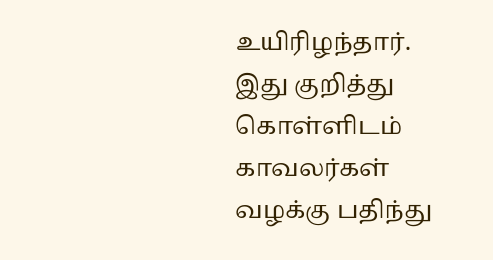உயிரிழந்தார். இது குறித்து கொள்ளிடம் காவலர்கள் வழக்கு பதிந்து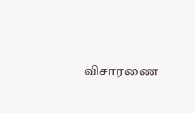விசாரணை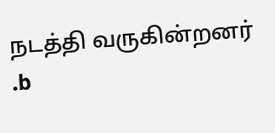நடத்தி வருகின்றனர் .b